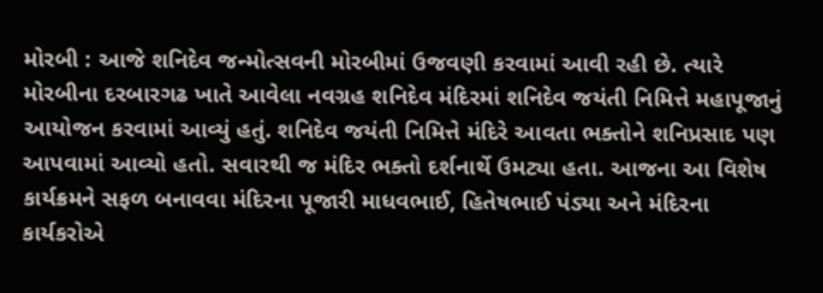મોરબી : આજે શનિદેવ જન્મોત્સવની મોરબીમાં ઉજવણી કરવામાં આવી રહી છે. ત્યારે મોરબીના દરબારગઢ ખાતે આવેલા નવગ્રહ શનિદેવ મંદિરમાં શનિદેવ જયંતી નિમિત્તે મહાપૂજાનું આયોજન કરવામાં આવ્યું હતું. શનિદેવ જયંતી નિમિત્તે મંદિરે આવતા ભક્તોને શનિપ્રસાદ પણ આપવામાં આવ્યો હતો. સવારથી જ મંદિર ભક્તો દર્શનાર્થે ઉમટ્યા હતા. આજના આ વિશેષ કાર્યક્રમને સફળ બનાવવા મંદિરના પૂજારી માધવભાઈ, હિતેષભાઈ પંડ્યા અને મંદિરના કાર્યકરોએ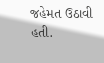જહેમત ઉઠાવી હતી.